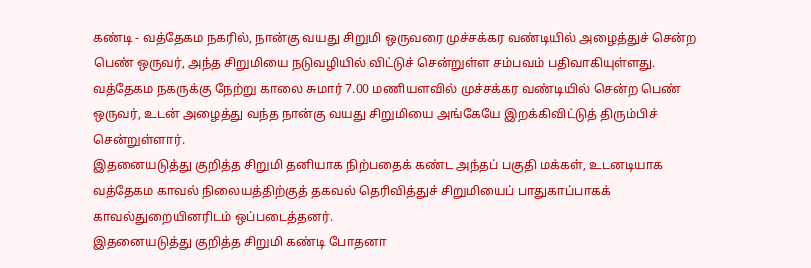கண்டி - வத்தேகம நகரில், நான்கு வயது சிறுமி ஒருவரை முச்சக்கர வண்டியில் அழைத்துச் சென்ற பெண் ஒருவர், அந்த சிறுமியை நடுவழியில் விட்டுச் சென்றுள்ள சம்பவம் பதிவாகியுள்ளது.
வத்தேகம நகருக்கு நேற்று காலை சுமார் 7.00 மணியளவில் முச்சக்கர வண்டியில் சென்ற பெண் ஒருவர், உடன் அழைத்து வந்த நான்கு வயது சிறுமியை அங்கேயே இறக்கிவிட்டுத் திரும்பிச் சென்றுள்ளார்.
இதனையடுத்து குறித்த சிறுமி தனியாக நிற்பதைக் கண்ட அந்தப் பகுதி மக்கள், உடனடியாக வத்தேகம காவல் நிலையத்திற்குத் தகவல் தெரிவித்துச் சிறுமியைப் பாதுகாப்பாகக் காவல்துறையினரிடம் ஒப்படைத்தனர்.
இதனையடுத்து குறித்த சிறுமி கண்டி போதனா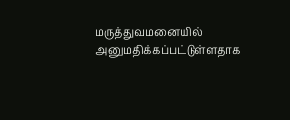மருத்துவமனையில் அனுமதிக்கப்பட்டுள்ளதாக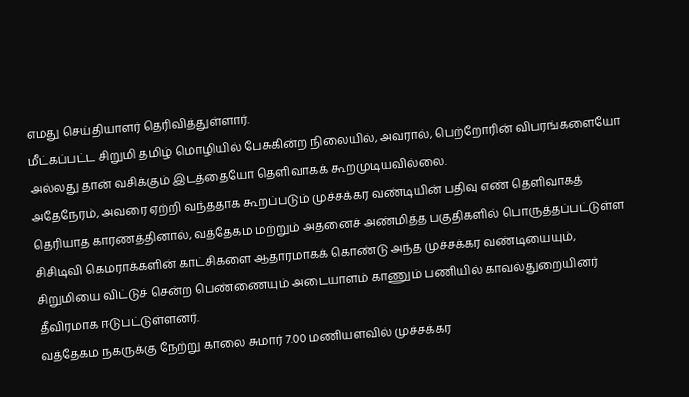எமது செய்தியாளர் தெரிவித்துள்ளார்.
மீட்கப்பட்ட சிறுமி தமிழ் மொழியில் பேசுகின்ற நிலையில், அவரால், பெற்றோரின் விபரங்களையோ அல்லது தான் வசிக்கும் இடத்தையோ தெளிவாகக் கூறமுடியவில்லை.
அதேநேரம், அவரை ஏற்றி வந்ததாக கூறப்படும் முச்சக்கர வண்டியின் பதிவு எண் தெளிவாகத் தெரியாத காரணத்தினால், வத்தேகம மற்றும் அதனைச் அண்மித்த பகுதிகளில் பொருத்தப்பட்டுள்ள சிசிடிவி கெமராக்களின் காட்சிகளை ஆதாரமாகக் கொண்டு அந்த முச்சக்கர வண்டியையும், சிறுமியை விட்டுச் சென்ற பெண்ணையும் அடையாளம் காணும் பணியில் காவல்துறையினர் தீவிரமாக ஈடுபட்டுள்ளனர்.
வத்தேகம நகருக்கு நேற்று காலை சுமார் 7.00 மணியளவில் முச்சக்கர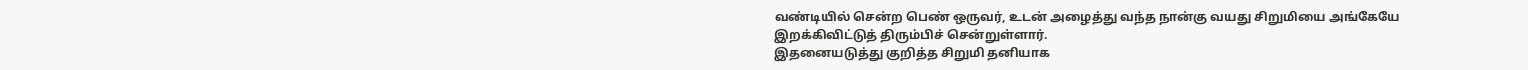வண்டியில் சென்ற பெண் ஒருவர், உடன் அழைத்து வந்த நான்கு வயது சிறுமியை அங்கேயே இறக்கிவிட்டுத் திரும்பிச் சென்றுள்ளார்.
இதனையடுத்து குறித்த சிறுமி தனியாக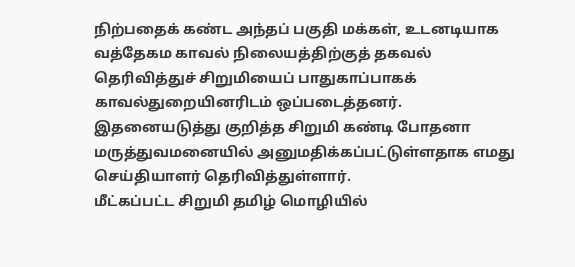நிற்பதைக் கண்ட அந்தப் பகுதி மக்கள், உடனடியாக வத்தேகம காவல் நிலையத்திற்குத் தகவல் தெரிவித்துச் சிறுமியைப் பாதுகாப்பாகக் காவல்துறையினரிடம் ஒப்படைத்தனர்.
இதனையடுத்து குறித்த சிறுமி கண்டி போதனா மருத்துவமனையில் அனுமதிக்கப்பட்டுள்ளதாக எமது செய்தியாளர் தெரிவித்துள்ளார்.
மீட்கப்பட்ட சிறுமி தமிழ் மொழியில்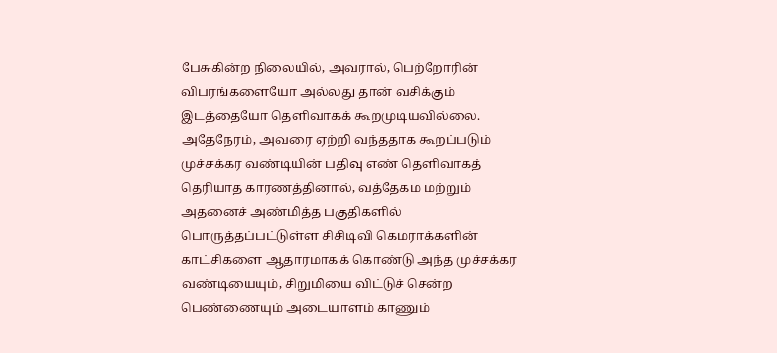பேசுகின்ற நிலையில், அவரால், பெற்றோரின் விபரங்களையோ அல்லது தான் வசிக்கும் இடத்தையோ தெளிவாகக் கூறமுடியவில்லை.
அதேநேரம், அவரை ஏற்றி வந்ததாக கூறப்படும் முச்சக்கர வண்டியின் பதிவு எண் தெளிவாகத் தெரியாத காரணத்தினால், வத்தேகம மற்றும் அதனைச் அண்மித்த பகுதிகளில் பொருத்தப்பட்டுள்ள சிசிடிவி கெமராக்களின் காட்சிகளை ஆதாரமாகக் கொண்டு அந்த முச்சக்கர வண்டியையும், சிறுமியை விட்டுச் சென்ற பெண்ணையும் அடையாளம் காணும்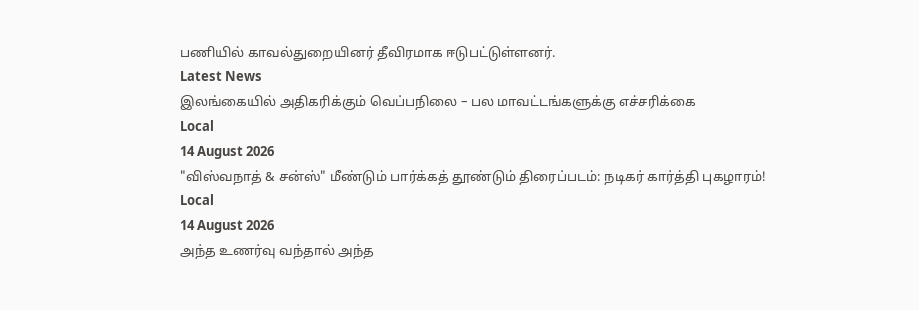பணியில் காவல்துறையினர் தீவிரமாக ஈடுபட்டுள்ளனர்.
Latest News
இலங்கையில் அதிகரிக்கும் வெப்பநிலை – பல மாவட்டங்களுக்கு எச்சரிக்கை
Local
14 August 2026
"விஸ்வநாத் & சன்ஸ்" மீண்டும் பார்க்கத் தூண்டும் திரைப்படம்: நடிகர் கார்த்தி புகழாரம்!
Local
14 August 2026
அந்த உணர்வு வந்தால் அந்த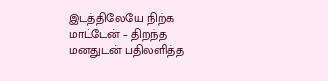இடத்திலேயே நிற்க மாட்டேன் – திறந்த மனதுடன் பதிலளித்த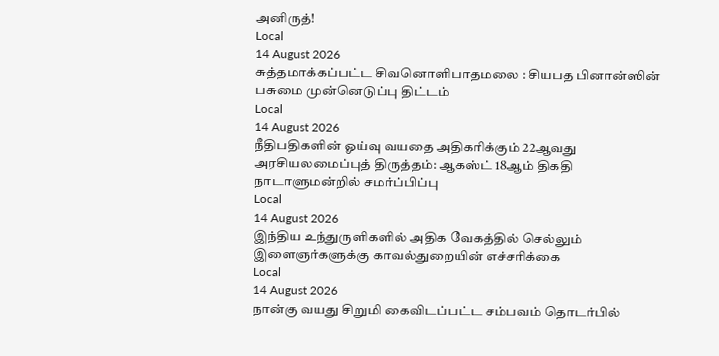அனிருத்!
Local
14 August 2026
சுத்தமாக்கப்பட்ட சிவனொளிபாதமலை : சியபத பினான்ஸின் பசுமை முன்னெடுப்பு திட்டம்
Local
14 August 2026
நீதிபதிகளின் ஓய்வு வயதை அதிகரிக்கும் 22ஆவது அரசியலமைப்புத் திருத்தம்: ஆகஸ்ட் 18ஆம் திகதி நாடாளுமன்றில் சமர்ப்பிப்பு
Local
14 August 2026
இந்திய உந்துருளிகளில் அதிக வேகத்தில் செல்லும் இளைஞர்களுக்கு காவல்துறையின் எச்சரிக்கை
Local
14 August 2026
நான்கு வயது சிறுமி கைவிடப்பட்ட சம்பவம் தொடர்பில்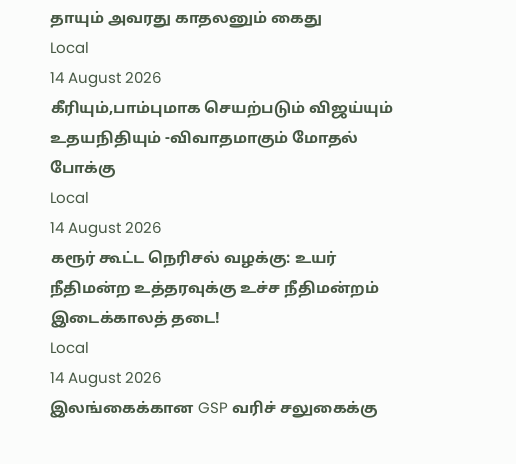தாயும் அவரது காதலனும் கைது
Local
14 August 2026
கீரியும்,பாம்புமாக செயற்படும் விஜய்யும் உதயநிதியும் -விவாதமாகும் மோதல் போக்கு
Local
14 August 2026
கரூர் கூட்ட நெரிசல் வழக்கு: உயர் நீதிமன்ற உத்தரவுக்கு உச்ச நீதிமன்றம் இடைக்காலத் தடை!
Local
14 August 2026
இலங்கைக்கான GSP வரிச் சலுகைக்கு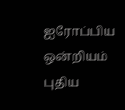ஐரோப்பிய ஒன்றியம் புதிய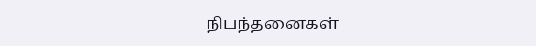நிபந்தனைகள்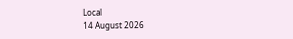Local
14 August 2026